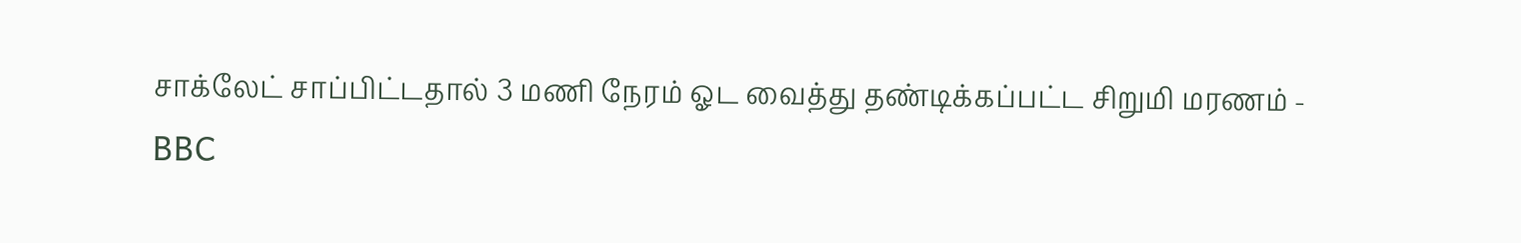சாக்லேட் சாப்பிட்டதால் 3 மணி நேரம் ஓட வைத்து தண்டிக்கப்பட்ட சிறுமி மரணம் - BBC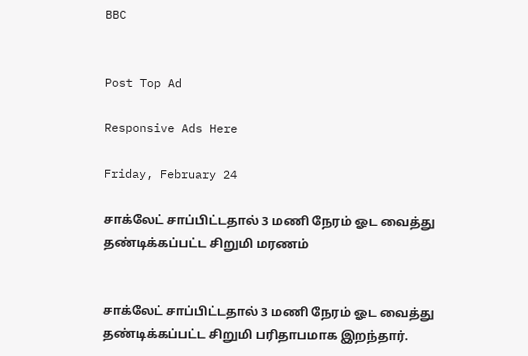BBC


Post Top Ad

Responsive Ads Here

Friday, February 24

சாக்லேட் சாப்பிட்டதால் 3 மணி நேரம் ஓட வைத்து தண்டிக்கப்பட்ட சிறுமி மரணம்


சாக்லேட் சாப்பிட்டதால் 3 மணி நேரம் ஓட வைத்து தண்டிக்கப்பட்ட சிறுமி பரிதாபமாக இறந்தார்.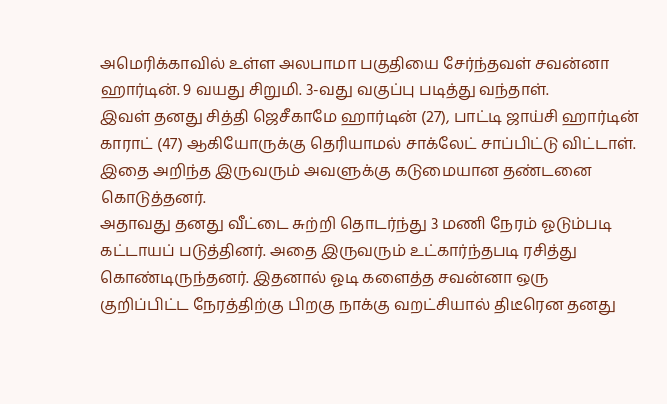அமெரிக்காவில் உள்ள அலபாமா பகுதியை சேர்ந்தவள் சவன்னா ஹார்டின். 9 வயது சிறுமி. 3-வது வகுப்பு படித்து வந்தாள்.
இவள் தனது சித்தி ஜெசீகாமே ஹார்டின் (27), பாட்டி ஜாய்சி ஹார்டின் காராட் (47) ஆகியோருக்கு தெரியாமல் சாக்லேட் சாப்பிட்டு விட்டாள். இதை அறிந்த இருவரும் அவளுக்கு கடுமையான தண்டனை கொடுத்தனர்.
அதாவது தனது வீட்டை சுற்றி தொடர்ந்து 3 மணி நேரம் ஓடும்படி கட்டாயப் படுத்தினர். அதை இருவரும் உட்கார்ந்தபடி ரசித்து கொண்டிருந்தனர். இதனால் ஓடி களைத்த சவன்னா ஒரு குறிப்பிட்ட நேரத்திற்கு பிறகு நாக்கு வறட்சியால் திடீரென தனது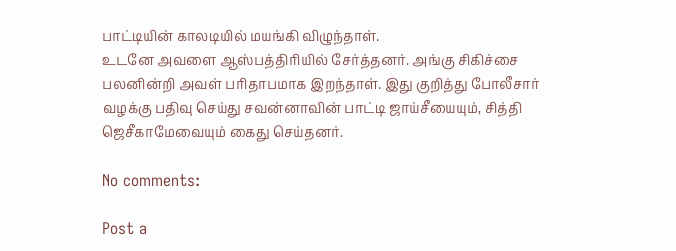பாட்டியின் காலடியில் மயங்கி விழுந்தாள்.
உடனே அவளை ஆஸ்பத்திரியில் சேர்த்தனர். அங்கு சிகிச்சை பலனின்றி அவள் பரிதாபமாக இறந்தாள். இது குறித்து போலீசார் வழக்கு பதிவு செய்து சவன்னாவின் பாட்டி ஜாய்சீயையும், சித்தி ஜெசீகாமேவையும் கைது செய்தனர்.

No comments:

Post a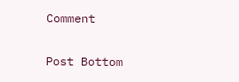Comment

Post Bottom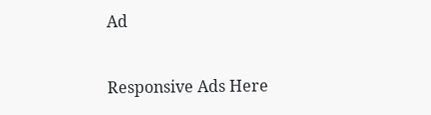Ad

Responsive Ads Here